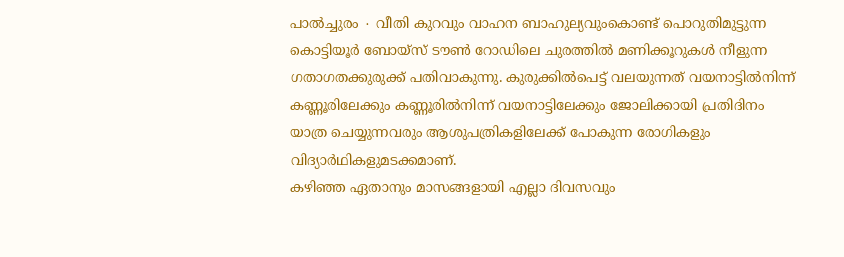പാൽച്ചുരം ∙ വീതി കുറവും വാഹന ബാഹുല്യവുംകൊണ്ട് പൊറുതിമുട്ടുന്ന കൊട്ടിയൂർ ബോയ്സ് ടൗൺ റോഡിലെ ചുരത്തിൽ മണിക്കൂറുകൾ നീളുന്ന ഗതാഗതക്കുരുക്ക് പതിവാകുന്നു. കുരുക്കിൽപെട്ട് വലയുന്നത് വയനാട്ടിൽനിന്ന് കണ്ണൂരിലേക്കും കണ്ണൂരിൽനിന്ന് വയനാട്ടിലേക്കും ജോലിക്കായി പ്രതിദിനം യാത്ര ചെയ്യുന്നവരും ആശുപത്രികളിലേക്ക് പോകുന്ന രോഗികളും വിദ്യാർഥികളുമടക്കമാണ്.
കഴിഞ്ഞ ഏതാനും മാസങ്ങളായി എല്ലാ ദിവസവും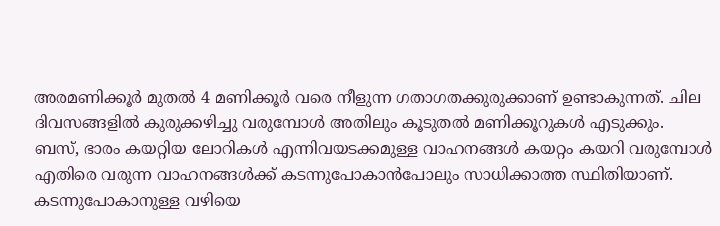അരമണിക്കൂർ മുതൽ 4 മണിക്കൂർ വരെ നീളുന്ന ഗതാഗതക്കുരുക്കാണ് ഉണ്ടാകുന്നത്. ചില ദിവസങ്ങളിൽ കുരുക്കഴിച്ചു വരുമ്പോൾ അതിലും കൂടുതൽ മണിക്കൂറുകൾ എടുക്കും.
ബസ്, ഭാരം കയറ്റിയ ലോറികൾ എന്നിവയടക്കമുള്ള വാഹനങ്ങൾ കയറ്റം കയറി വരുമ്പോൾ എതിരെ വരുന്ന വാഹനങ്ങൾക്ക് കടന്നുപോകാൻപോലും സാധിക്കാത്ത സ്ഥിതിയാണ്. കടന്നുപോകാനുള്ള വഴിയെ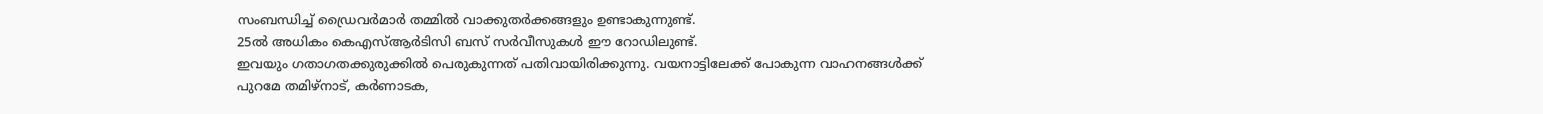സംബന്ധിച്ച് ഡ്രൈവർമാർ തമ്മിൽ വാക്കുതർക്കങ്ങളും ഉണ്ടാകുന്നുണ്ട്.
25ൽ അധികം കെഎസ്ആർടിസി ബസ് സർവീസുകൾ ഈ റോഡിലുണ്ട്.
ഇവയും ഗതാഗതക്കുരുക്കിൽ പെരുകുന്നത് പതിവായിരിക്കുന്നു. വയനാട്ടിലേക്ക് പോകുന്ന വാഹനങ്ങൾക്ക് പുറമേ തമിഴ്നാട്, കർണാടക,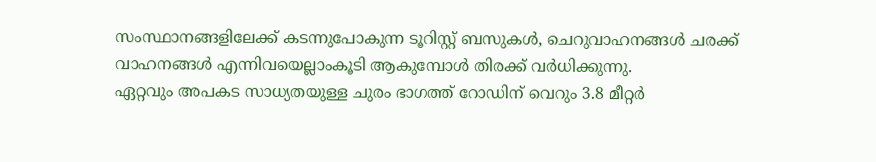സംസ്ഥാനങ്ങളിലേക്ക് കടന്നുപോകുന്ന ടൂറിസ്റ്റ് ബസുകൾ, ചെറുവാഹനങ്ങൾ ചരക്ക് വാഹനങ്ങൾ എന്നിവയെല്ലാംകൂടി ആകുമ്പോൾ തിരക്ക് വർധിക്കുന്നു.
ഏറ്റവും അപകട സാധ്യതയുള്ള ചുരം ഭാഗത്ത് റോഡിന് വെറും 3.8 മീറ്റർ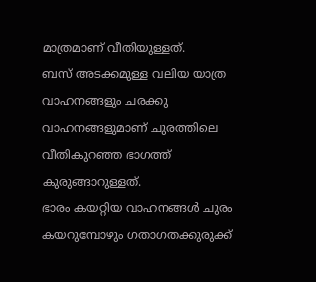മാത്രമാണ് വീതിയുള്ളത്.
ബസ് അടക്കമുള്ള വലിയ യാത്ര വാഹനങ്ങളും ചരക്കു വാഹനങ്ങളുമാണ് ചുരത്തിലെ വീതികുറഞ്ഞ ഭാഗത്ത് കുരുങ്ങാറുള്ളത്.
ഭാരം കയറ്റിയ വാഹനങ്ങൾ ചുരം കയറുമ്പോഴും ഗതാഗതക്കുരുക്ക്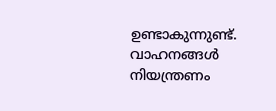ഉണ്ടാകുന്നുണ്ട്. വാഹനങ്ങൾ നിയന്ത്രണം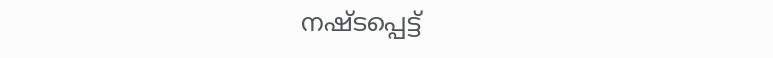നഷ്ടപ്പെട്ട്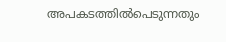അപകടത്തിൽപെടുന്നതും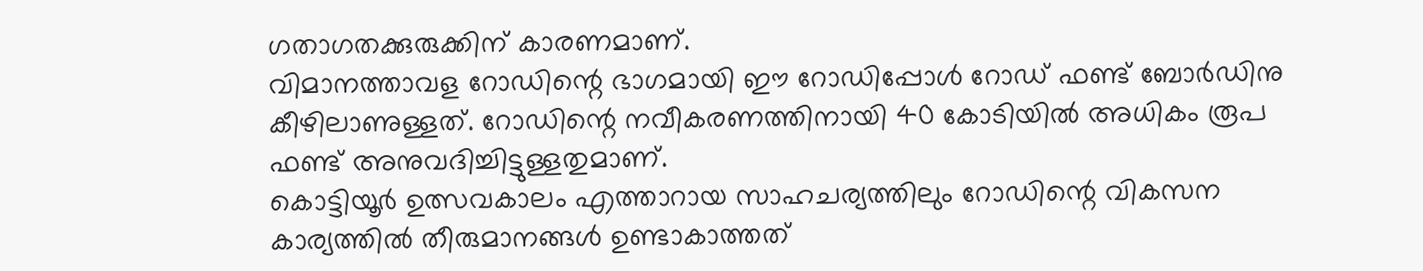ഗതാഗതക്കുരുക്കിന് കാരണമാണ്.
വിമാനത്താവള റോഡിന്റെ ഭാഗമായി ഈ റോഡിപ്പോൾ റോഡ് ഫണ്ട് ബോർഡിനു കീഴിലാണുള്ളത്. റോഡിന്റെ നവീകരണത്തിനായി 40 കോടിയിൽ അധികം രൂപ ഫണ്ട് അനുവദിച്ചിട്ടുള്ളതുമാണ്.
കൊട്ടിയൂർ ഉത്സവകാലം എത്താറായ സാഹചര്യത്തിലും റോഡിന്റെ വികസന കാര്യത്തിൽ തീരുമാനങ്ങൾ ഉണ്ടാകാത്തത്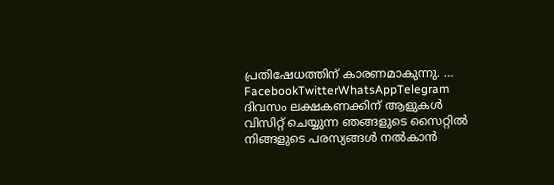പ്രതിഷേധത്തിന് കാരണമാകുന്നു. … FacebookTwitterWhatsAppTelegram
ദിവസം ലക്ഷകണക്കിന് ആളുകൾ വിസിറ്റ് ചെയ്യുന്ന ഞങ്ങളുടെ സൈറ്റിൽ നിങ്ങളുടെ പരസ്യങ്ങൾ നൽകാൻ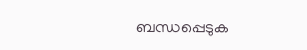ബന്ധപ്പെടുക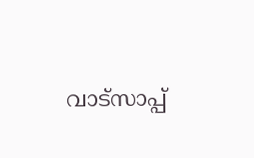വാട്സാപ്പ്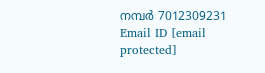നമ്പർ 7012309231 Email ID [email protected]